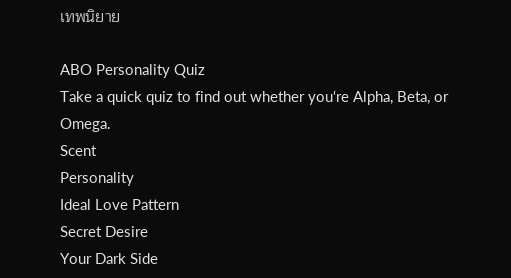เทพนิยาย

ABO Personality Quiz
Take a quick quiz to find out whether you‘re Alpha, Beta, or Omega.
Scent
Personality
Ideal Love Pattern
Secret Desire
Your Dark Side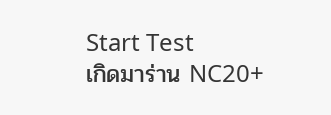Start Test
เกิดมาร่าน NC20+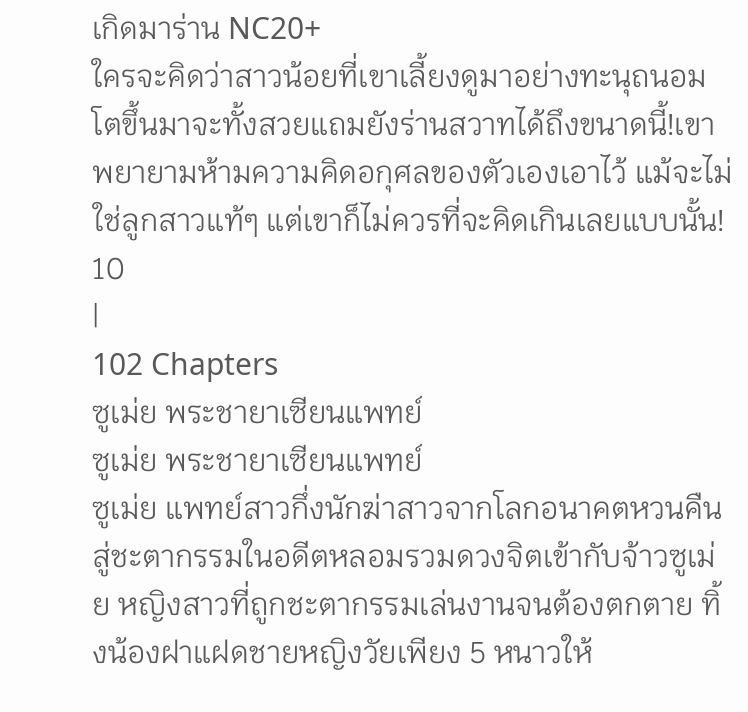เกิดมาร่าน NC20+
ใครจะคิดว่าสาวน้อยที่เขาเลี้ยงดูมาอย่างทะนุถนอม โตขึ้นมาจะทั้งสวยแถมยังร่านสวาทได้ถึงขนาดนี้!เขาพยายามห้ามความคิดอกุศลของตัวเองเอาไว้ แม้จะไม่ใช่ลูกสาวแท้ๆ แต่เขาก็ไม่ควรที่จะคิดเกินเลยแบบนั้น!
10
|
102 Chapters
ซูเม่ย พระชายาเซียนแพทย์
ซูเม่ย พระชายาเซียนแพทย์
ซูเม่ย แพทย์สาวกึ่งนักฆ่าสาวจากโลกอนาคตหวนคืนสู่ชะตากรรมในอดีตหลอมรวมดวงจิตเข้ากับจ้าวซูเม่ย หญิงสาวที่ถูกชะตากรรมเล่นงานจนต้องตกตาย ทิ้งน้องฝาแฝดชายหญิงวัยเพียง 5 หนาวให้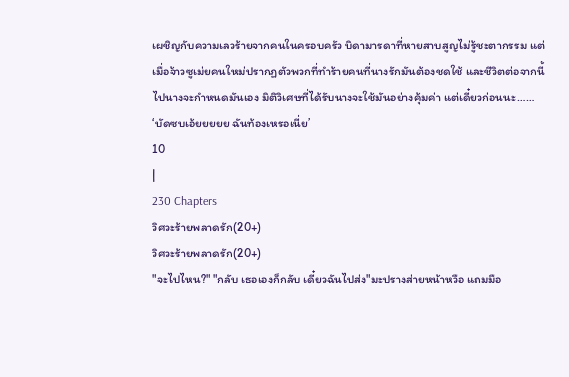เผชิญกับความเลวร้ายจากคนในครอบครัว บิดามารดาที่หายสาบสูญไม่รู้ชะตากรรม แต่เมื่อจ้าวซูเม่ยคนใหม่ปรากฏตัวพวกที่ทำร้ายคนที่นางรักมันต้องชดใช้ และชีวิตต่อจากนี้ไปนางจะกำหนดมันเอง มิติวิเศษที่ได้รับนางจะใช้มันอย่างคุ้มค่า แต่เดี๋ยวก่อนนะ…… ‘บัดซบเอ้ยยยยย ฉันท้องเหรอเนี่ย’
10
|
230 Chapters
วิศวะร้ายพลาดรัก(20+)
วิศวะร้ายพลาดรัก(20+)
"จะไปไหน?" "กลับ เธอเองก็กลับ เดี๋ยวฉันไปส่ง"มะปรางส่ายหน้าหวือ แถมมือ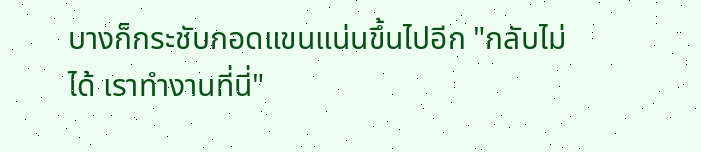บางก็กระชับกอดแขนแน่นขึ้นไปอีก "กลับไม่ได้ เราทำงานที่นี่"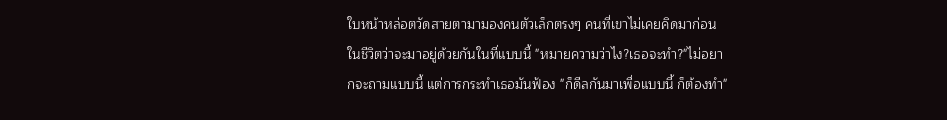ใบหน้าหล่อตวัดสายตามามองคนตัวเล็กตรงๆ คนที่เขาไม่เคยคิดมาก่อนในชีวิตว่าจะมาอยู่ด้วยกันในที่แบบนี้ "หมายความว่าไง?เธอจะทำ?"ไม่อยากจะถามแบบนี้ แต่การกระทำเธอมันฟ้อง "ก็ดีลกันมาเพื่อแบบนี้ ก็ต้องทำ"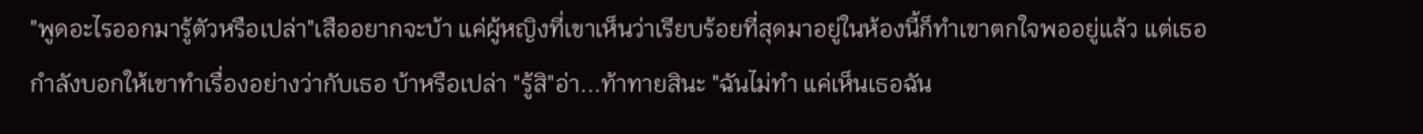"พูดอะไรออกมารู้ตัวหรือเปล่า"เสืออยากจะบ้า แค่ผู้หญิงที่เขาเห็นว่าเรียบร้อยที่สุดมาอยู่ในห้องนี้ก็ทำเขาตกใจพออยู่แล้ว แต่เธอกำลังบอกให้เขาทำเรื่องอย่างว่ากับเธอ บ้าหรือเปล่า "รู้สิ"อ่า...ท้าทายสินะ "ฉันไม่ทำ แค่เห็นเธอฉัน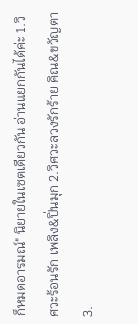ก็หมดอารมณ์" นิยายในเซตเดียวกัน อ่านแยกกันได้ค่ะ 1.วิศวะร้อนรัก เพลิง&ปิ่นมุก 2.วิศวะลวงรักร้าย คิณ&ขวัญตา 3.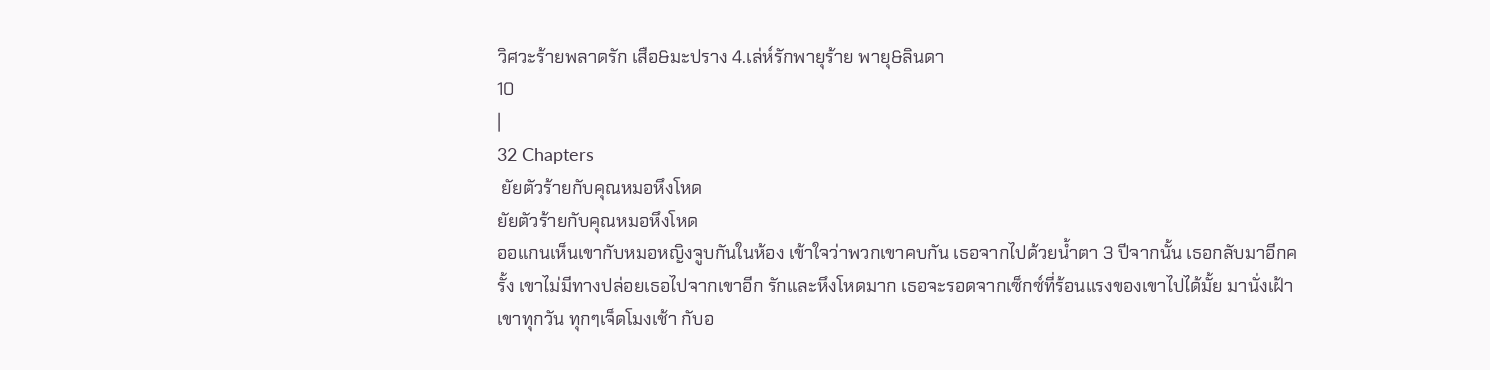วิศวะร้ายพลาดรัก เสือ&มะปราง 4.เล่ห์รักพายุร้าย พายุ&ลินดา
10
|
32 Chapters
 ยัยตัวร้ายกับคุณหมอหึงโหด
ยัยตัวร้ายกับคุณหมอหึงโหด
ออแกนเห็นเขากับหมอหญิงจูบกันในห้อง เข้าใจว่าพวกเขาคบกัน เธอจากไปด้วยน้ำตา 3 ปีจากนั้น เธอกลับมาอีกครั้ง เขาไม่มีทางปล่อยเธอไปจากเขาอีก รักและหึงโหดมาก เธอจะรอดจากเซ็กซ์ที่ร้อนแรงของเขาไปได้มั้ย มานั่งเฝ้าเขาทุกวัน ทุกๆเจ็ดโมงเช้า กับอ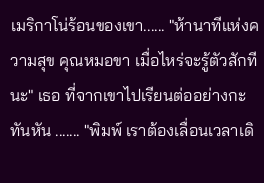เมริกาโน่ร้อนของเขา...... "ห้านาทีแห่งความสุข คุณหมอขา เมื่อไหร่จะรู้ตัวสักทีนะ" เธอ ที่จากเขาไปเรียนต่ออย่างกะทันหัน ....... "พิมพ์ เราต้องเลื่อนเวลาเดิ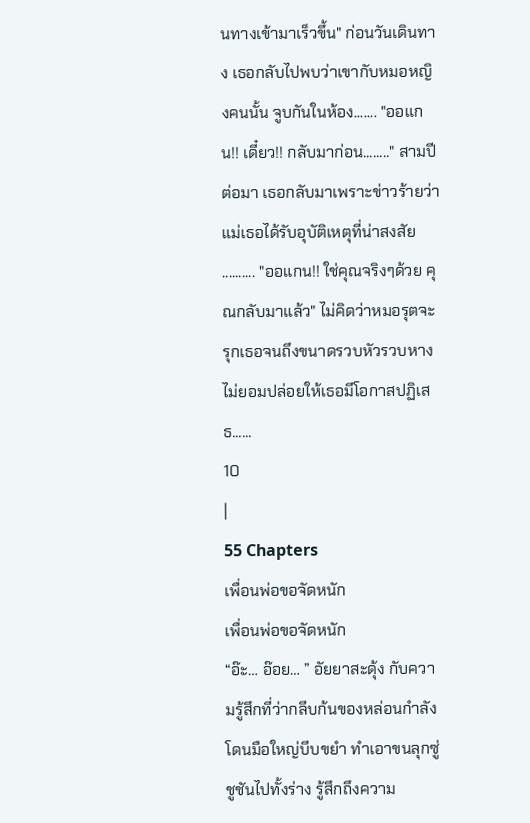นทางเข้ามาเร็วขึ้น" ก่อนวันเดินทาง เธอกลับไปพบว่าเขากับหมอหญิงคนนั้น จูบกันในห้อง....... "ออแกน!! เดี๋ยว!! กลับมาก่อน........" สามปีต่อมา เธอกลับมาเพราะข่าวร้ายว่าแม่เธอได้รับอุบัติเหตุที่น่าสงสัย .......... "ออแกน!! ใช่คุณจริงๆด้วย คุณกลับมาแล้ว" ไม่คิดว่าหมอรุตจะรุกเธอจนถึงขนาดรวบหัวรวบหาง ไม่ยอมปล่อยให้เธอมีโอกาสปฏิเสธ......
10
|
55 Chapters
เพื่อนพ่อขอจัดหนัก
เพื่อนพ่อขอจัดหนัก
“อ๊ะ… อ๊อย… ” อัยยาสะดุ้ง กับความรู้สึกที่ว่ากลีบก้นของหล่อนกำลังโดนมือใหญ่บีบขยำ ทำเอาขนลุกซู่ชูชันไปทั้งร่าง รู้สึกถึงความ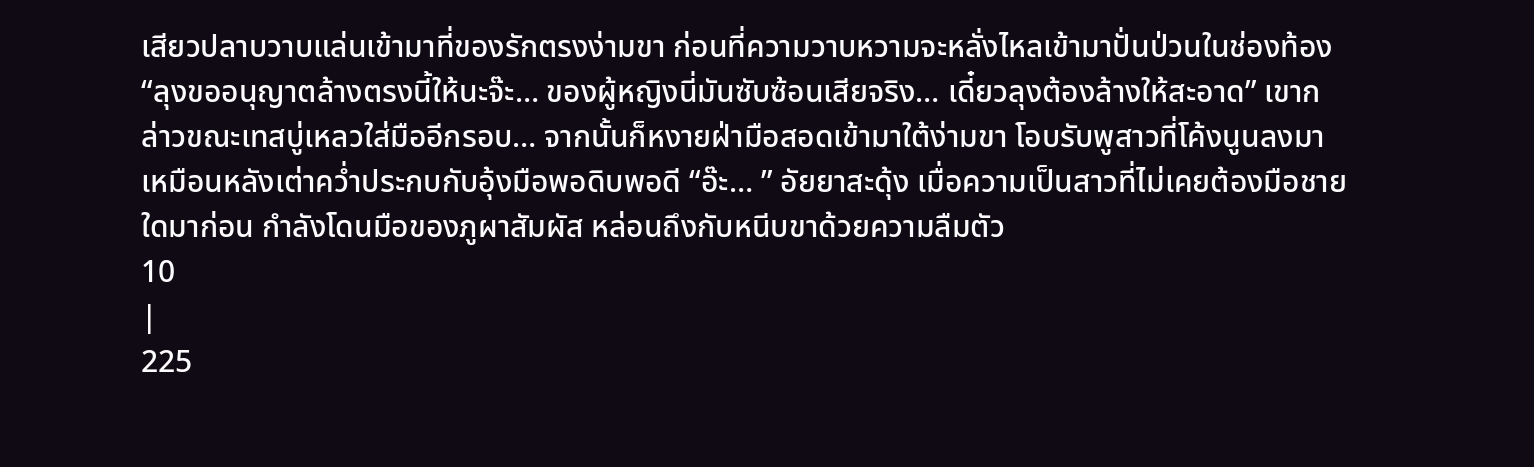เสียวปลาบวาบแล่นเข้ามาที่ของรักตรงง่ามขา ก่อนที่ความวาบหวามจะหลั่งไหลเข้ามาปั่นป่วนในช่องท้อง “ลุงขออนุญาตล้างตรงนี้ให้นะจ๊ะ… ของผู้หญิงนี่มันซับซ้อนเสียจริง… เดี๋ยวลุงต้องล้างให้สะอาด” เขากล่าวขณะเทสบู่เหลวใส่มืออีกรอบ… จากนั้นก็หงายฝ่ามือสอดเข้ามาใต้ง่ามขา โอบรับพูสาวที่โค้งนูนลงมาเหมือนหลังเต่าคว่ำประกบกับอุ้งมือพอดิบพอดี “อ๊ะ… ” อัยยาสะดุ้ง เมื่อความเป็นสาวที่ไม่เคยต้องมือชายใดมาก่อน กำลังโดนมือของภูผาสัมผัส หล่อนถึงกับหนีบขาด้วยความลืมตัว
10
|
225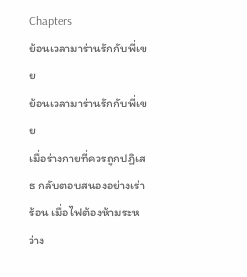Chapters
ย้อนเวลามาร่านรักกับพี่เขย
ย้อนเวลามาร่านรักกับพี่เขย
เมื่อร่างกายที่ควรถูกปฏิเสธ กลับตอบสนองอย่างเร่าร้อน เมื่อไฟต้องห้ามระหว่าง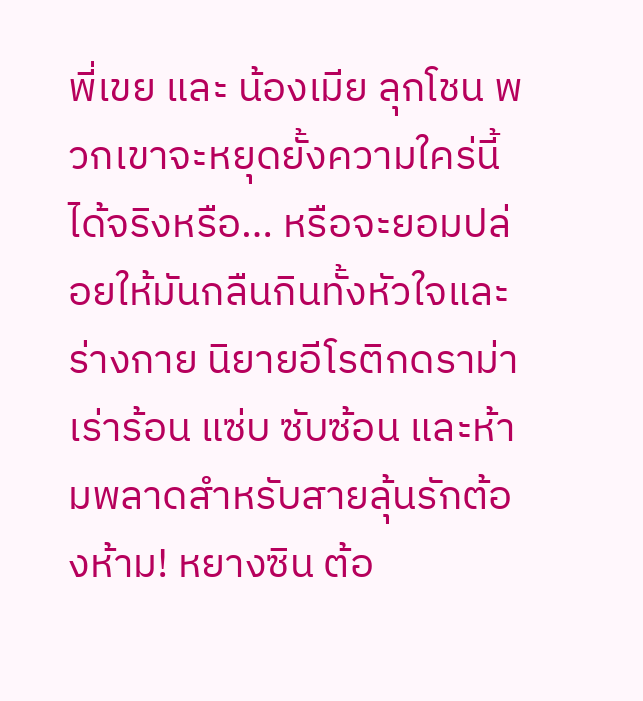พี่เขย และ น้องเมีย ลุกโชน พวกเขาจะหยุดยั้งความใคร่นี้ได้จริงหรือ… หรือจะยอมปล่อยให้มันกลืนกินทั้งหัวใจและร่างกาย นิยายอีโรติกดราม่าเร่าร้อน แซ่บ ซับซ้อน และห้ามพลาดสำหรับสายลุ้นรักต้องห้าม! หยางซิน ต้อ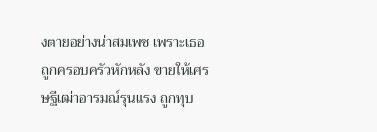งตายอย่างน่าสมเพช เพราะเธอถูกครอบครัวหักหลัง ขายให้เศรษฐีเฒ่าอารมณ์รุนแรง ถูกทุบ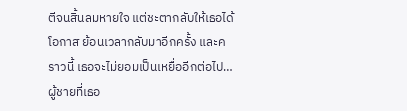ตีจนสิ้นลมหายใจ แต่ชะตากลับให้เธอได้โอกาส ย้อนเวลากลับมาอีกครั้ง และคราวนี้ เธอจะไม่ยอมเป็นเหยื่ออีกต่อไป… ผู้ชายที่เธอ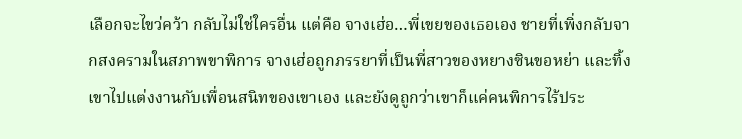เลือกจะไขว่คว้า กลับไม่ใช่ใครอื่น แต่คือ จางเฮ่อ…พี่เขยของเธอเอง ชายที่เพิ่งกลับจากสงครามในสภาพขาพิการ จางเฮ่อถูกภรรยาที่เป็นพี่สาวของหยางซินขอหย่า และทิ้งเขาไปแต่งงานกับเพื่อนสนิทของเขาเอง และยังดูถูกว่าเขาก็แค่คนพิการไร้ประ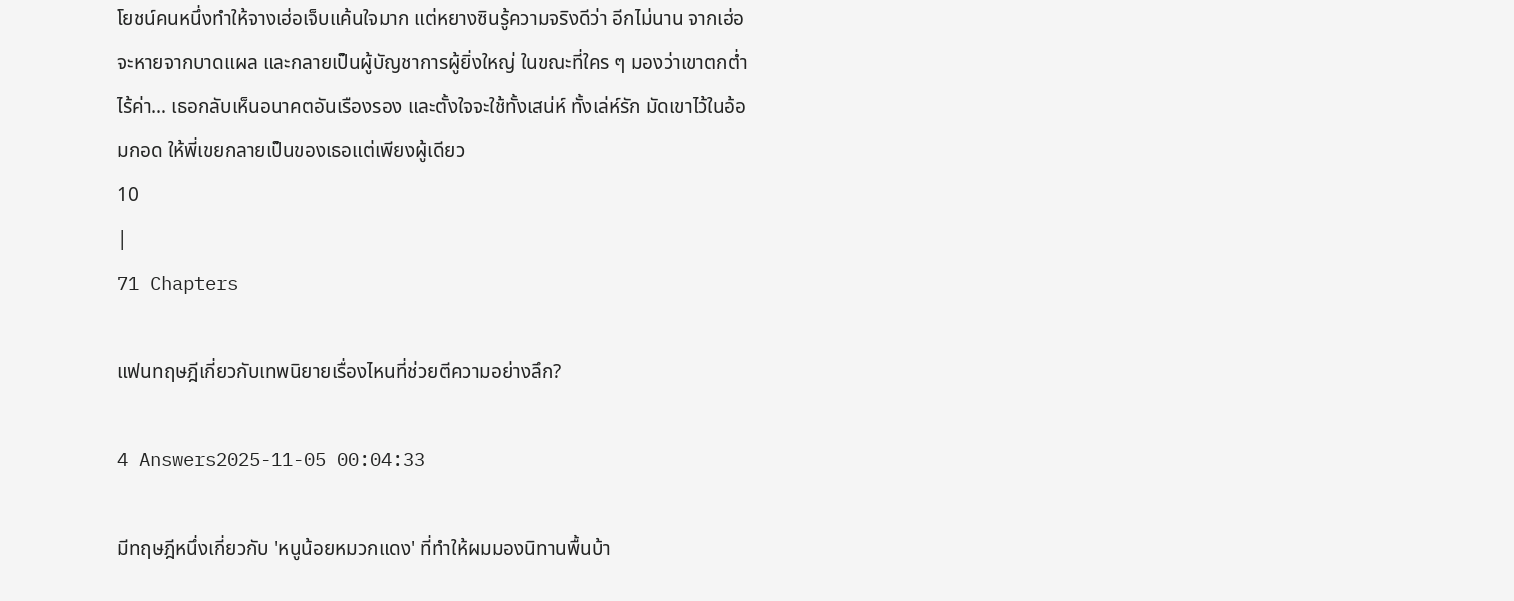โยชน์คนหนึ่งทำให้จางเฮ่อเจ็บแค้นใจมาก แต่หยางซินรู้ความจริงดีว่า อีกไม่นาน จากเฮ่อจะหายจากบาดแผล และกลายเป็นผู้บัญชาการผู้ยิ่งใหญ่ ในขณะที่ใคร ๆ มองว่าเขาตกต่ำ ไร้ค่า… เธอกลับเห็นอนาคตอันเรืองรอง และตั้งใจจะใช้ทั้งเสน่ห์ ทั้งเล่ห์รัก มัดเขาไว้ในอ้อมกอด ให้พี่เขยกลายเป็นของเธอแต่เพียงผู้เดียว
10
|
71 Chapters

แฟนทฤษฎีเกี่ยวกับเทพนิยายเรื่องไหนที่ช่วยตีความอย่างลึก?

4 Answers2025-11-05 00:04:33

มีทฤษฎีหนึ่งเกี่ยวกับ 'หนูน้อยหมวกแดง' ที่ทำให้ผมมองนิทานพื้นบ้า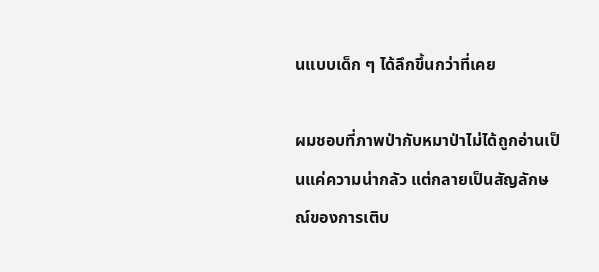นแบบเด็ก ๆ ได้ลึกขึ้นกว่าที่เคย

ผมชอบที่ภาพป่ากับหมาป่าไม่ได้ถูกอ่านเป็นแค่ความน่ากลัว แต่กลายเป็นสัญลักษณ์ของการเติบ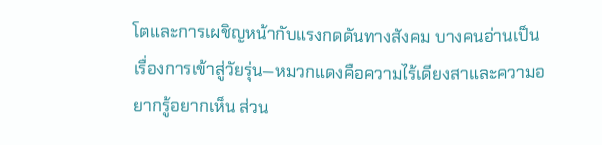โตและการเผชิญหน้ากับแรงกดดันทางสังคม บางคนอ่านเป็นเรื่องการเข้าสู่วัยรุ่น—หมวกแดงคือความไร้เดียงสาและความอยากรู้อยากเห็น ส่วน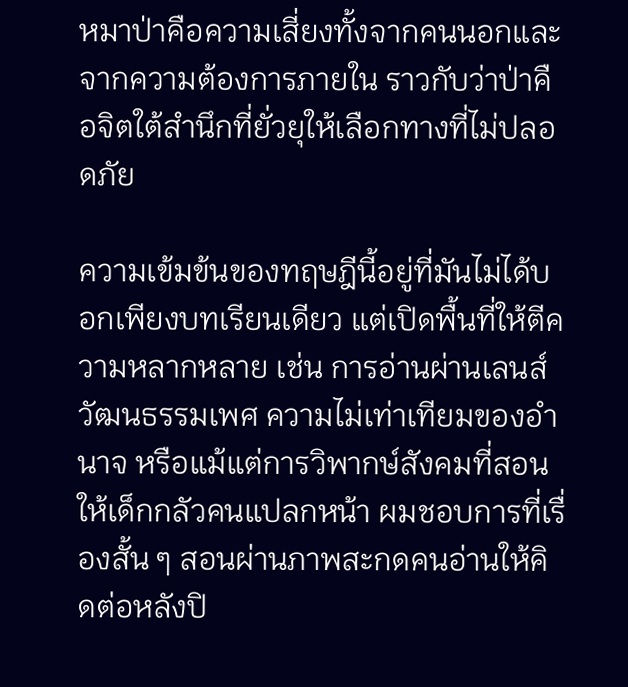หมาป่าคือความเสี่ยงทั้งจากคนนอกและจากความต้องการภายใน ราวกับว่าป่าคือจิตใต้สำนึกที่ยั่วยุให้เลือกทางที่ไม่ปลอดภัย

ความเข้มข้นของทฤษฎีนี้อยู่ที่มันไม่ได้บอกเพียงบทเรียนเดียว แต่เปิดพื้นที่ให้ตีความหลากหลาย เช่น การอ่านผ่านเลนส์วัฒนธรรมเพศ ความไม่เท่าเทียมของอำนาจ หรือแม้แต่การวิพากษ์สังคมที่สอนให้เด็กกลัวคนแปลกหน้า ผมชอบการที่เรื่องสั้น ๆ สอนผ่านภาพสะกดคนอ่านให้คิดต่อหลังปิ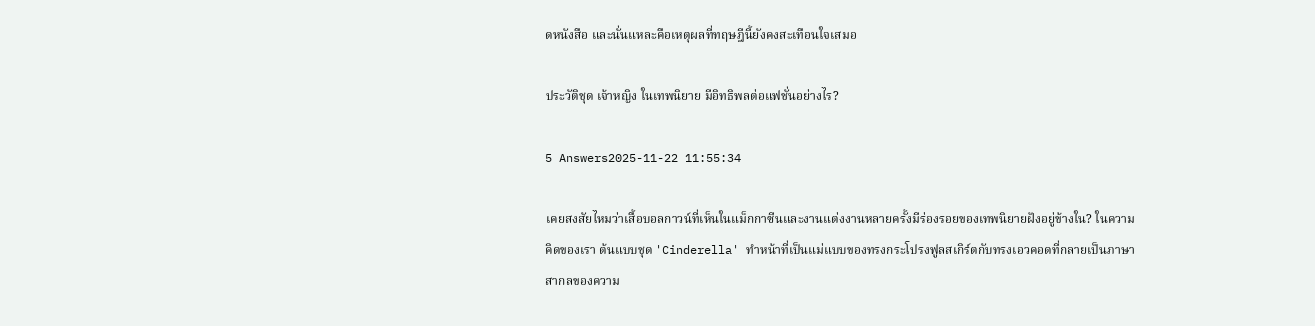ดหนังสือ และนั่นแหละคือเหตุผลที่ทฤษฎีนี้ยังคงสะเทือนใจเสมอ

ประวัติชุด เจ้าหญิง ในเทพนิยาย มีอิทธิพลต่อแฟชั่นอย่างไร?

5 Answers2025-11-22 11:55:34

เคยสงสัยไหมว่าเสื้อบอลกาวน์ที่เห็นในแม็กกาซีนและงานแต่งงานหลายครั้งมีร่องรอยของเทพนิยายฝังอยู่ข้างใน? ในความคิดของเรา ต้นแบบชุด 'Cinderella' ทำหน้าที่เป็นแม่แบบของทรงกระโปรงฟูลสเกิร์ตกับทรงเอวคอดที่กลายเป็นภาษาสากลของความ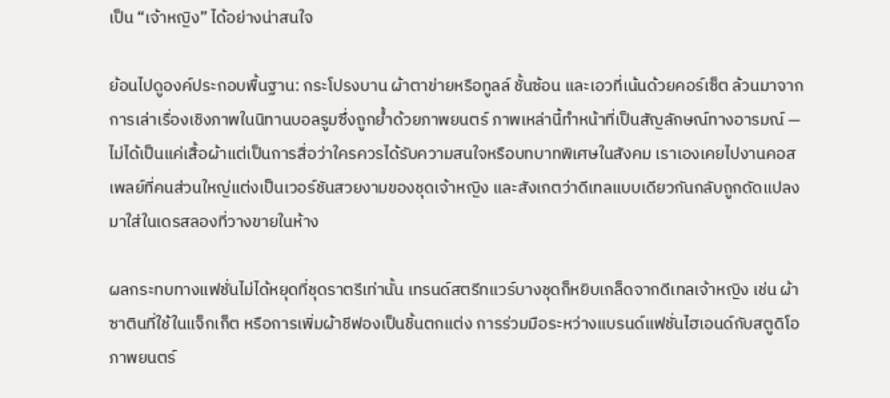เป็น “เจ้าหญิง” ได้อย่างน่าสนใจ

ย้อนไปดูองค์ประกอบพื้นฐาน: กระโปรงบาน ผ้าตาข่ายหรือทูลล์ ชั้นซ้อน และเอวที่เน้นด้วยคอร์เซ็ต ล้วนมาจากการเล่าเรื่องเชิงภาพในนิทานบอลรูมซึ่งถูกย้ำด้วยภาพยนตร์ ภาพเหล่านี้ทำหน้าที่เป็นสัญลักษณ์ทางอารมณ์ — ไม่ได้เป็นแค่เสื้อผ้าแต่เป็นการสื่อว่าใครควรได้รับความสนใจหรือบทบาทพิเศษในสังคม เราเองเคยไปงานคอสเพลย์ที่คนส่วนใหญ่แต่งเป็นเวอร์ชันสวยงามของชุดเจ้าหญิง และสังเกตว่าดีเทลแบบเดียวกันกลับถูกดัดแปลงมาใส่ในเดรสลองที่วางขายในห้าง

ผลกระทบทางแฟชั่นไม่ได้หยุดที่ชุดราตรีเท่านั้น เทรนด์สตรีทแวร์บางชุดก็หยิบเกล็ดจากดีเทลเจ้าหญิง เช่น ผ้าซาตินที่ใช้ในแจ็กเก็ต หรือการเพิ่มผ้าชีฟองเป็นชิ้นตกแต่ง การร่วมมือระหว่างแบรนด์แฟชั่นไฮเอนด์กับสตูดิโอภาพยนตร์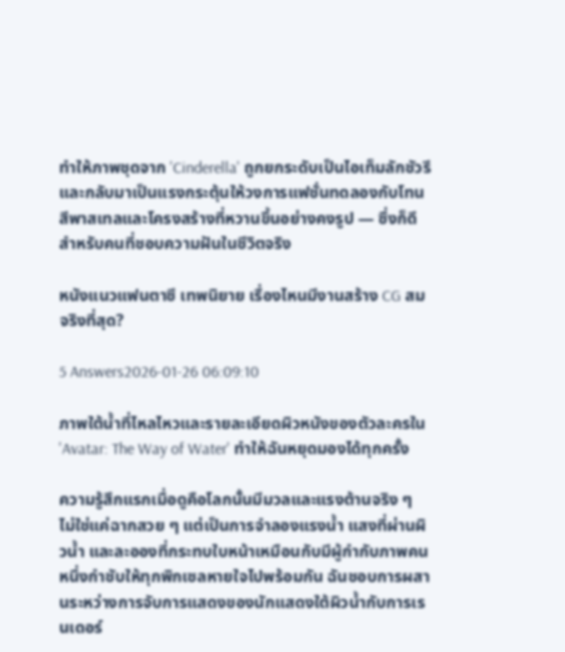ทำให้ภาพชุดจาก 'Cinderella' ถูกยกระดับเป็นไอเท็มลักชัวรีและกลับมาเป็นแรงกระตุ้นให้วงการแฟชั่นทดลองกับโทนสีพาสเทลและโครงสร้างที่หวานขึ้นอย่างคงรูป — ซึ่งก็ดีสำหรับคนที่ชอบความฝันในชีวิตจริง

หนังแนวแฟนตาซี เทพนิยาย เรื่องไหนมีงานสร้าง CG สมจริงที่สุด?

5 Answers2026-01-26 06:09:10

ภาพใต้น้ำที่ไหลไหวและรายละเอียดผิวหนังของตัวละครใน 'Avatar: The Way of Water' ทำให้ฉันหยุดมองได้ทุกครั้ง

ความรู้สึกแรกเมื่อดูคือโลกนั้นมีมวลและแรงต้านจริง ๆ ไม่ใช่แค่ฉากสวย ๆ แต่เป็นการจำลองแรงน้ำ แสงที่ผ่านผิวน้ำ และละอองที่กระทบใบหน้าเหมือนกับมีผู้กำกับภาพคนหนึ่งกำชับให้ทุกพิกเซลหายใจไปพร้อมกัน ฉันชอบการผสานระหว่างการจับการแสดงของนักแสดงใต้ผิวน้ำกับการเรนเดอร์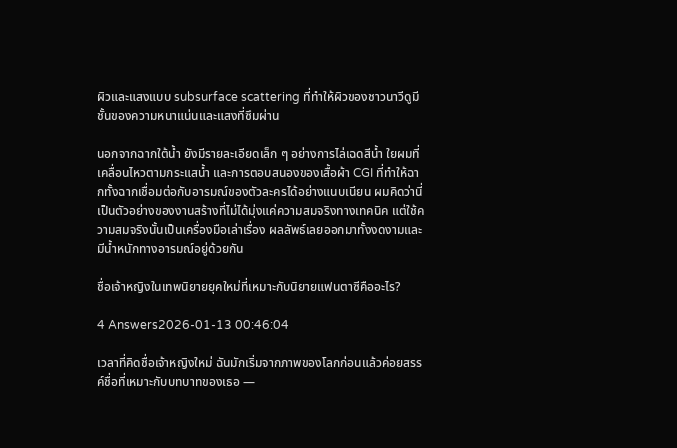ผิวและแสงแบบ subsurface scattering ที่ทำให้ผิวของชาวนาวีดูมีชั้นของความหนาแน่นและแสงที่ซึมผ่าน

นอกจากฉากใต้น้ำ ยังมีรายละเอียดเล็ก ๆ อย่างการไล่เฉดสีน้ำ ใยผมที่เคลื่อนไหวตามกระแสน้ำ และการตอบสนองของเสื้อผ้า CGI ที่ทำให้ฉากทั้งฉากเชื่อมต่อกับอารมณ์ของตัวละครได้อย่างแนบเนียน ผมคิดว่านี่เป็นตัวอย่างของงานสร้างที่ไม่ได้มุ่งแค่ความสมจริงทางเทคนิค แต่ใช้ความสมจริงนั้นเป็นเครื่องมือเล่าเรื่อง ผลลัพธ์เลยออกมาทั้งงดงามและมีน้ำหนักทางอารมณ์อยู่ด้วยกัน

ชื่อเจ้าหญิงในเทพนิยายยุคใหม่ที่เหมาะกับนิยายแฟนตาซีคืออะไร?

4 Answers2026-01-13 00:46:04

เวลาที่คิดชื่อเจ้าหญิงใหม่ ฉันมักเริ่มจากภาพของโลกก่อนแล้วค่อยสรรค์ชื่อที่เหมาะกับบทบาทของเธอ —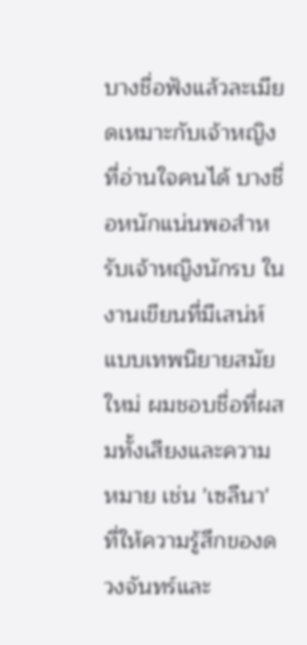บางชื่อฟังแล้วละเมียดเหมาะกับเจ้าหญิงที่อ่านใจคนได้ บางชื่อหนักแน่นพอสำหรับเจ้าหญิงนักรบ ในงานเขียนที่มีเสน่ห์แบบเทพนิยายสมัยใหม่ ผมชอบชื่อที่ผสมทั้งเสียงและความหมาย เช่น 'เซลีนา' ที่ให้ความรู้สึกของดวงจันทร์และ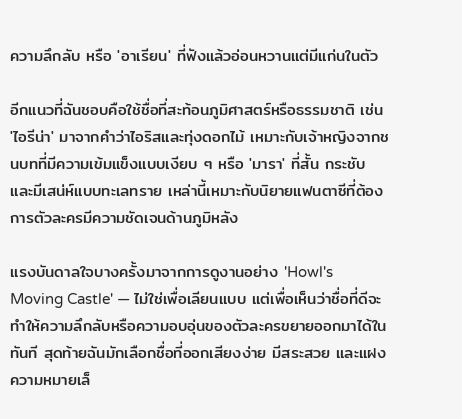ความลึกลับ หรือ 'อาเรียน' ที่ฟังแล้วอ่อนหวานแต่มีแก่นในตัว

อีกแนวที่ฉันชอบคือใช้ชื่อที่สะท้อนภูมิศาสตร์หรือธรรมชาติ เช่น 'ไอรีน่า' มาจากคำว่าไอริสและทุ่งดอกไม้ เหมาะกับเจ้าหญิงจากชนบทที่มีความเข้มแข็งแบบเงียบ ๆ หรือ 'มารา' ที่สั้น กระชับ และมีเสน่ห์แบบทะเลทราย เหล่านี้เหมาะกับนิยายแฟนตาซีที่ต้องการตัวละครมีความชัดเจนด้านภูมิหลัง

แรงบันดาลใจบางครั้งมาจากการดูงานอย่าง 'Howl's Moving Castle' — ไม่ใช่เพื่อเลียนแบบ แต่เพื่อเห็นว่าชื่อที่ดีจะทำให้ความลึกลับหรือความอบอุ่นของตัวละครขยายออกมาได้ในทันที สุดท้ายฉันมักเลือกชื่อที่ออกเสียงง่าย มีสระสวย และแฝงความหมายเล็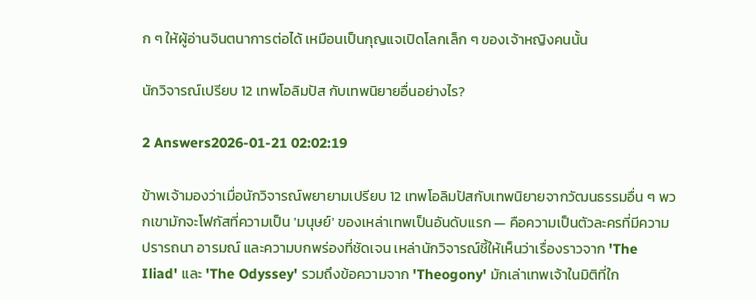ก ๆ ให้ผู้อ่านจินตนาการต่อได้ เหมือนเป็นกุญแจเปิดโลกเล็ก ๆ ของเจ้าหญิงคนนั้น

นักวิจารณ์เปรียบ 12 เทพโอลิมปัส กับเทพนิยายอื่นอย่างไร?

2 Answers2026-01-21 02:02:19

ข้าพเจ้ามองว่าเมื่อนักวิจารณ์พยายามเปรียบ 12 เทพโอลิมปัสกับเทพนิยายจากวัฒนธรรมอื่น ๆ พวกเขามักจะโฟกัสที่ความเป็น 'มนุษย์' ของเหล่าเทพเป็นอันดับแรก — คือความเป็นตัวละครที่มีความปรารถนา อารมณ์ และความบกพร่องที่ชัดเจน เหล่านักวิจารณ์ชี้ให้เห็นว่าเรื่องราวจาก 'The Iliad' และ 'The Odyssey' รวมถึงข้อความจาก 'Theogony' มักเล่าเทพเจ้าในมิติที่ใก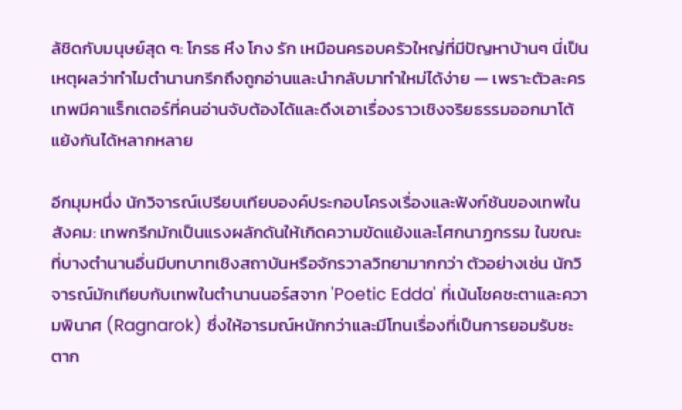ล้ชิดกับมนุษย์สุด ๆ: โกรธ หึง โกง รัก เหมือนครอบครัวใหญ่ที่มีปัญหาบ้านๆ นี่เป็นเหตุผลว่าทำไมตำนานกรีกถึงถูกอ่านและนำกลับมาทำใหม่ได้ง่าย — เพราะตัวละครเทพมีคาแร็กเตอร์ที่คนอ่านจับต้องได้และดึงเอาเรื่องราวเชิงจริยธรรมออกมาโต้แย้งกันได้หลากหลาย

อีกมุมหนึ่ง นักวิจารณ์เปรียบเทียบองค์ประกอบโครงเรื่องและฟังก์ชันของเทพในสังคม: เทพกรีกมักเป็นแรงผลักดันให้เกิดความขัดแย้งและโศกนาฏกรรม ในขณะที่บางตำนานอื่นมีบทบาทเชิงสถาบันหรือจักรวาลวิทยามากกว่า ตัวอย่างเช่น นักวิจารณ์มักเทียบกับเทพในตำนานนอร์สจาก 'Poetic Edda' ที่เน้นโชคชะตาและความพินาศ (Ragnarok) ซึ่งให้อารมณ์หนักกว่าและมีโทนเรื่องที่เป็นการยอมรับชะตาก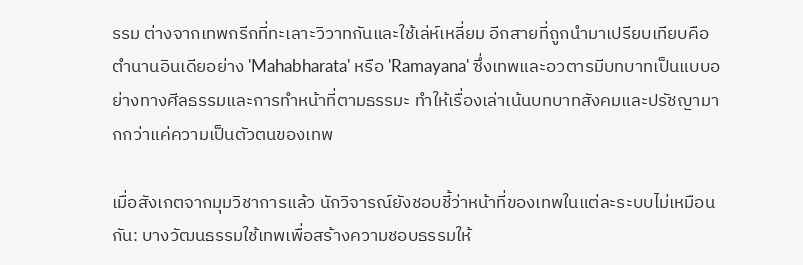รรม ต่างจากเทพกรีกที่ทะเลาะวิวาทกันและใช้เล่ห์เหลี่ยม อีกสายที่ถูกนำมาเปรียบเทียบคือตำนานอินเดียอย่าง 'Mahabharata' หรือ 'Ramayana' ซึ่งเทพและอวตารมีบทบาทเป็นแบบอย่างทางศีลธรรมและการทำหน้าที่ตามธรรมะ ทำให้เรื่องเล่าเน้นบทบาทสังคมและปรัชญามากกว่าแค่ความเป็นตัวตนของเทพ

เมื่อสังเกตจากมุมวิชาการแล้ว นักวิจารณ์ยังชอบชี้ว่าหน้าที่ของเทพในแต่ละระบบไม่เหมือนกัน: บางวัฒนธรรมใช้เทพเพื่อสร้างความชอบธรรมให้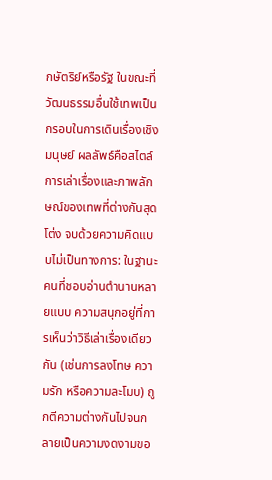กษัตริย์หรือรัฐ ในขณะที่วัฒนธรรมอื่นใช้เทพเป็นกรอบในการเดินเรื่องเชิงมนุษย์ ผลลัพธ์คือสไตล์การเล่าเรื่องและภาพลักษณ์ของเทพที่ต่างกันสุดโต่ง จบด้วยความคิดแบบไม่เป็นทางการ: ในฐานะคนที่ชอบอ่านตำนานหลายแบบ ความสนุกอยู่ที่การเห็นว่าวิธีเล่าเรื่องเดียวกัน (เช่นการลงโทษ ความรัก หรือความละโมบ) ถูกตีความต่างกันไปจนกลายเป็นความงดงามขอ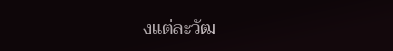งแต่ละวัฒ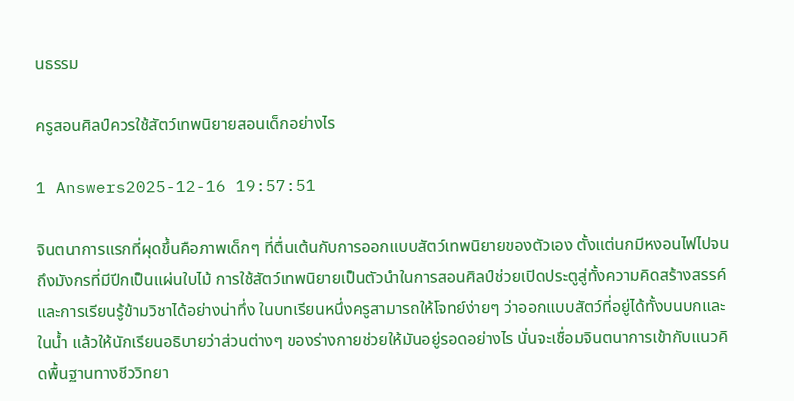นธรรม

ครูสอนศิลป์ควรใช้สัตว์เทพนิยายสอนเด็กอย่างไร

1 Answers2025-12-16 19:57:51

จินตนาการแรกที่ผุดขึ้นคือภาพเด็กๆ ที่ตื่นเต้นกับการออกแบบสัตว์เทพนิยายของตัวเอง ตั้งแต่นกมีหงอนไฟไปจนถึงมังกรที่มีปีกเป็นแผ่นใบไม้ การใช้สัตว์เทพนิยายเป็นตัวนำในการสอนศิลป์ช่วยเปิดประตูสู่ทั้งความคิดสร้างสรรค์และการเรียนรู้ข้ามวิชาได้อย่างน่าทึ่ง ในบทเรียนหนึ่งครูสามารถให้โจทย์ง่ายๆ ว่าออกแบบสัตว์ที่อยู่ได้ทั้งบนบกและในน้ำ แล้วให้นักเรียนอธิบายว่าส่วนต่างๆ ของร่างกายช่วยให้มันอยู่รอดอย่างไร นั่นจะเชื่อมจินตนาการเข้ากับแนวคิดพื้นฐานทางชีววิทยา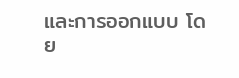และการออกแบบ โดย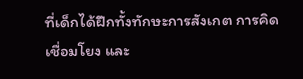ที่เด็กได้ฝึกทั้งทักษะการสังเกต การคิดเชื่อมโยง และ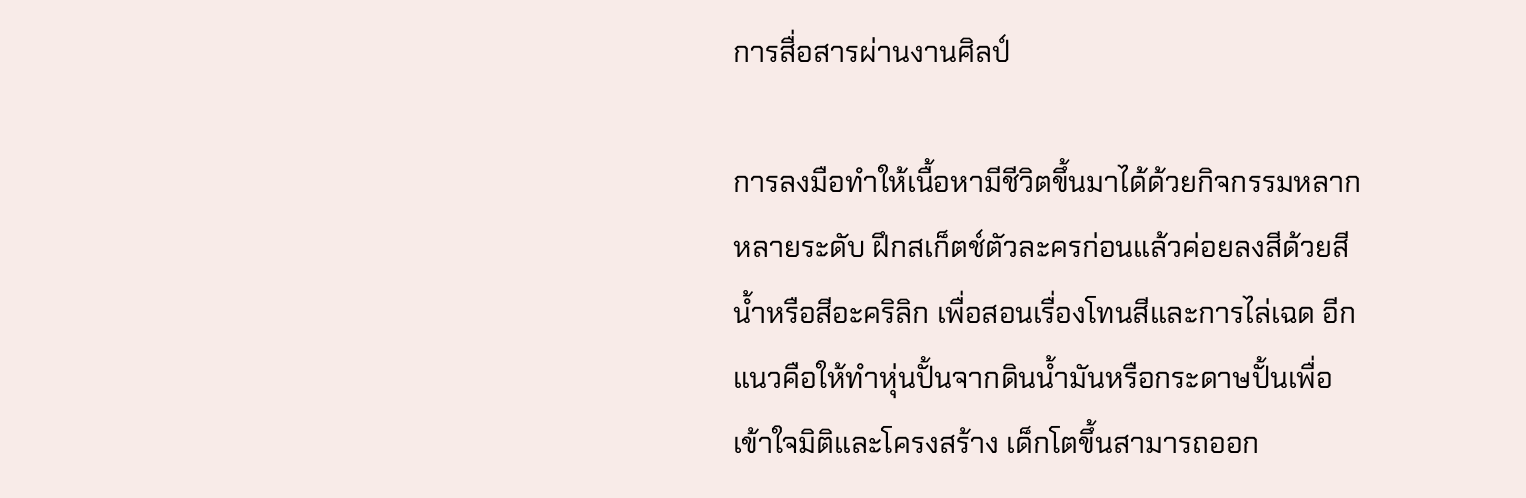การสื่อสารผ่านงานศิลป์

การลงมือทำให้เนื้อหามีชีวิตขึ้นมาได้ด้วยกิจกรรมหลากหลายระดับ ฝึกสเก็ตช์ตัวละครก่อนแล้วค่อยลงสีด้วยสีน้ำหรือสีอะคริลิก เพื่อสอนเรื่องโทนสีและการไล่เฉด อีกแนวคือให้ทำหุ่นปั้นจากดินน้ำมันหรือกระดาษปั้นเพื่อเข้าใจมิติและโครงสร้าง เด็กโตขึ้นสามารถออก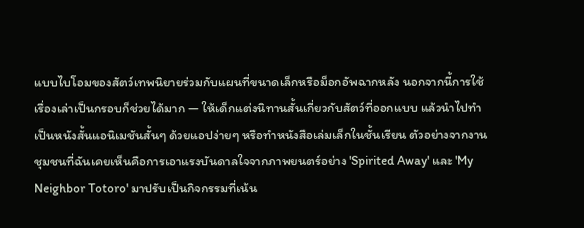แบบไบโอมของสัตว์เทพนิยายร่วมกับแผนที่ขนาดเล็กหรือม็อกอัพฉากหลัง นอกจากนี้การใช้เรื่องเล่าเป็นกรอบก็ช่วยได้มาก — ให้เด็กแต่งนิทานสั้นเกี่ยวกับสัตว์ที่ออกแบบ แล้วนำไปทำเป็นหนังสั้นแอนิเมชันสั้นๆ ด้วยแอปง่ายๆ หรือทำหนังสือเล่มเล็กในชั้นเรียน ตัวอย่างจากงานชุมชนที่ฉันเคยเห็นคือการเอาแรงบันดาลใจจากภาพยนตร์อย่าง 'Spirited Away' และ 'My Neighbor Totoro' มาปรับเป็นกิจกรรมที่เน้น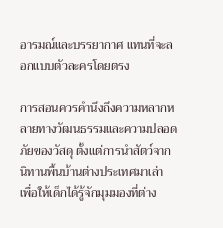อารมณ์และบรรยากาศ แทนที่จะลอกแบบตัวละครโดยตรง

การสอนควรคำนึงถึงความหลากหลายทางวัฒนธรรมและความปลอดภัยของวัสดุ ตั้งแต่การนำสัตว์จากนิทานพื้นบ้านต่างประเทศมาเล่า เพื่อให้เด็กได้รู้จักมุมมองที่ต่าง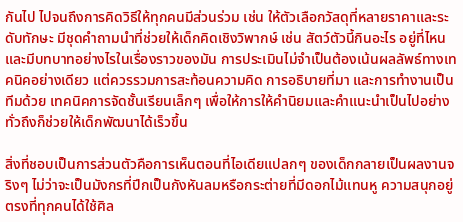กันไป ไปจนถึงการคิดวิธีให้ทุกคนมีส่วนร่วม เช่น ให้ตัวเลือกวัสดุที่หลายราคาและระดับทักษะ มีชุดคำถามนำที่ช่วยให้เด็กคิดเชิงวิพากษ์ เช่น สัตว์ตัวนี้กินอะไร อยู่ที่ไหน และมีบทบาทอย่างไรในเรื่องราวของมัน การประเมินไม่จำเป็นต้องเน้นผลลัพธ์ทางเทคนิคอย่างเดียว แต่ควรรวมการสะท้อนความคิด การอธิบายที่มา และการทำงานเป็นทีมด้วย เทคนิคการจัดชั้นเรียนเล็กๆ เพื่อให้การให้คำนิยมและคำแนะนำเป็นไปอย่างทั่วถึงก็ช่วยให้เด็กพัฒนาได้เร็วขึ้น

สิ่งที่ชอบเป็นการส่วนตัวคือการเห็นตอนที่ไอเดียแปลกๆ ของเด็กกลายเป็นผลงานจริงๆ ไม่ว่าจะเป็นมังกรที่ปีกเป็นกังหันลมหรือกระต่ายที่มีดอกไม้แทนหู ความสนุกอยู่ตรงที่ทุกคนได้ใช้ศิล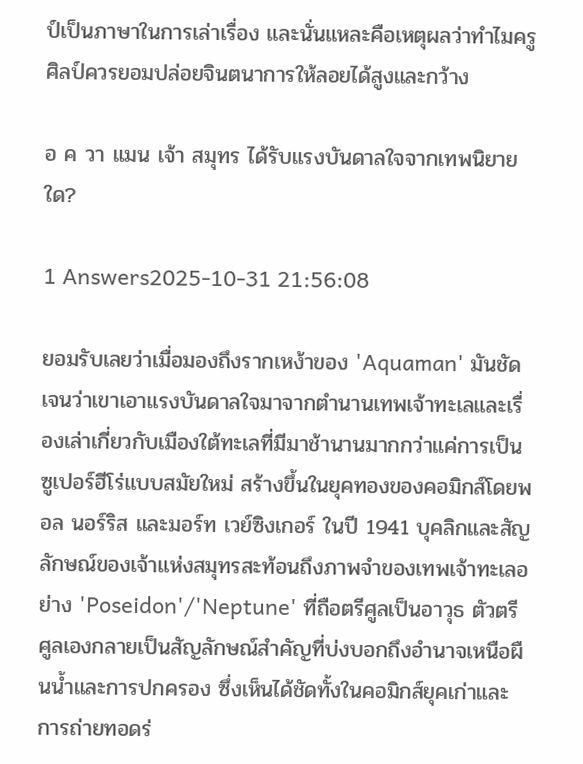ป์เป็นภาษาในการเล่าเรื่อง และนั่นแหละคือเหตุผลว่าทำไมครูศิลป์ควรยอมปล่อยจินตนาการให้ลอยได้สูงและกว้าง

อ ค วา แมน เจ้า สมุทร ได้รับแรงบันดาลใจจากเทพนิยายใด?

1 Answers2025-10-31 21:56:08

ยอมรับเลยว่าเมื่อมองถึงรากเหง้าของ 'Aquaman' มันชัดเจนว่าเขาเอาแรงบันดาลใจมาจากตำนานเทพเจ้าทะเลและเรื่องเล่าเกี่ยวกับเมืองใต้ทะเลที่มีมาช้านานมากกว่าแค่การเป็นซูเปอร์ฮีโร่แบบสมัยใหม่ สร้างขึ้นในยุคทองของคอมิกส์โดยพอล นอร์ริส และมอร์ท เวย์ซิงเกอร์ ในปี 1941 บุคลิกและสัญลักษณ์ของเจ้าแห่งสมุทรสะท้อนถึงภาพจำของเทพเจ้าทะเลอย่าง 'Poseidon'/'Neptune' ที่ถือตรีศูลเป็นอาวุธ ตัวตรีศูลเองกลายเป็นสัญลักษณ์สำคัญที่บ่งบอกถึงอำนาจเหนือผืนน้ำและการปกครอง ซึ่งเห็นได้ชัดทั้งในคอมิกส์ยุคเก่าและการถ่ายทอดร่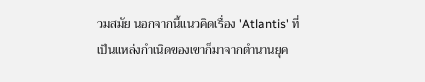วมสมัย นอกจากนี้แนวคิดเรื่อง 'Atlantis' ที่เป็นแหล่งกำเนิดของเขาก็มาจากตำนานยุค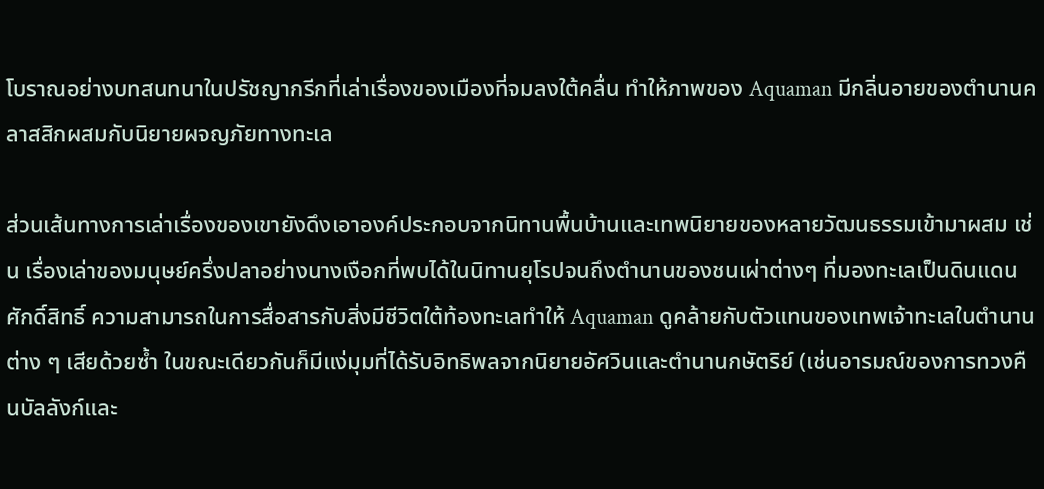โบราณอย่างบทสนทนาในปรัชญากรีกที่เล่าเรื่องของเมืองที่จมลงใต้คลื่น ทำให้ภาพของ Aquaman มีกลิ่นอายของตำนานคลาสสิกผสมกับนิยายผจญภัยทางทะเล

ส่วนเส้นทางการเล่าเรื่องของเขายังดึงเอาองค์ประกอบจากนิทานพื้นบ้านและเทพนิยายของหลายวัฒนธรรมเข้ามาผสม เช่น เรื่องเล่าของมนุษย์ครึ่งปลาอย่างนางเงือกที่พบได้ในนิทานยุโรปจนถึงตำนานของชนเผ่าต่างๆ ที่มองทะเลเป็นดินแดนศักดิ์สิทธิ์ ความสามารถในการสื่อสารกับสิ่งมีชีวิตใต้ท้องทะเลทำให้ Aquaman ดูคล้ายกับตัวแทนของเทพเจ้าทะเลในตำนานต่าง ๆ เสียด้วยซ้ำ ในขณะเดียวกันก็มีแง่มุมที่ได้รับอิทธิพลจากนิยายอัศวินและตำนานกษัตริย์ (เช่นอารมณ์ของการทวงคืนบัลลังก์และ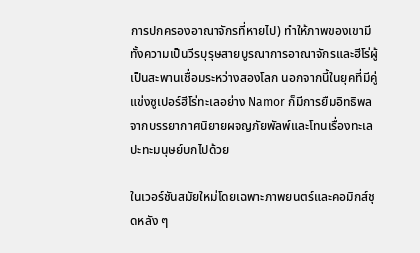การปกครองอาณาจักรที่หายไป) ทำให้ภาพของเขามีทั้งความเป็นวีรบุรุษสายบูรณาการอาณาจักรและฮีโร่ผู้เป็นสะพานเชื่อมระหว่างสองโลก นอกจากนี้ในยุคที่มีคู่แข่งซูเปอร์ฮีโร่ทะเลอย่าง Namor ก็มีการยืมอิทธิพลจากบรรยากาศนิยายผจญภัยพัลพ์และโทนเรื่องทะเลปะทะมนุษย์บกไปด้วย

ในเวอร์ชันสมัยใหม่โดยเฉพาะภาพยนตร์และคอมิกส์ชุดหลัง ๆ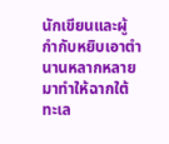นักเขียนและผู้กำกับหยิบเอาตำนานหลากหลายมาทำให้ฉากใต้ทะเล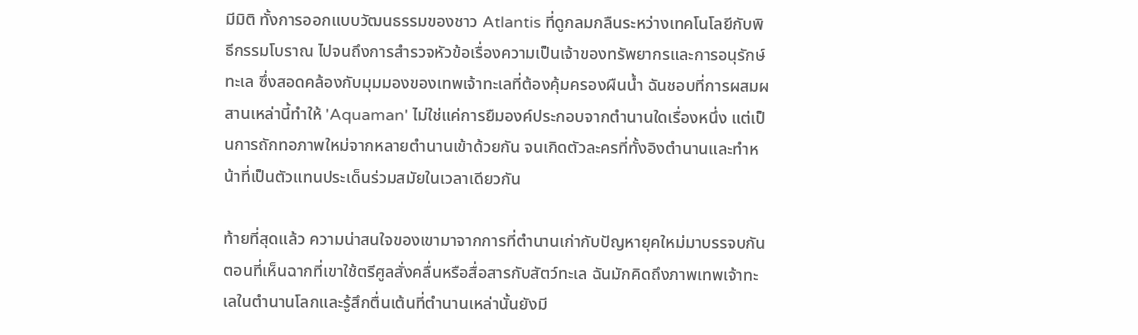มีมิติ ทั้งการออกแบบวัฒนธรรมของชาว Atlantis ที่ดูกลมกลืนระหว่างเทคโนโลยีกับพิธีกรรมโบราณ ไปจนถึงการสำรวจหัวข้อเรื่องความเป็นเจ้าของทรัพยากรและการอนุรักษ์ทะเล ซึ่งสอดคล้องกับมุมมองของเทพเจ้าทะเลที่ต้องคุ้มครองผืนน้ำ ฉันชอบที่การผสมผสานเหล่านี้ทำให้ 'Aquaman' ไม่ใช่แค่การยืมองค์ประกอบจากตำนานใดเรื่องหนึ่ง แต่เป็นการถักทอภาพใหม่จากหลายตำนานเข้าด้วยกัน จนเกิดตัวละครที่ทั้งอิงตำนานและทำหน้าที่เป็นตัวแทนประเด็นร่วมสมัยในเวลาเดียวกัน

ท้ายที่สุดแล้ว ความน่าสนใจของเขามาจากการที่ตำนานเก่ากับปัญหายุคใหม่มาบรรจบกัน ตอนที่เห็นฉากที่เขาใช้ตรีศูลสั่งคลื่นหรือสื่อสารกับสัตว์ทะเล ฉันมักคิดถึงภาพเทพเจ้าทะเลในตำนานโลกและรู้สึกตื่นเต้นที่ตำนานเหล่านั้นยังมี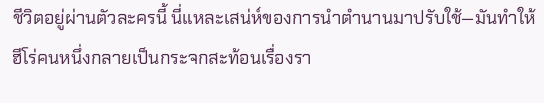ชีวิตอยู่ผ่านตัวละครนี้ นี่แหละเสน่ห์ของการนำตำนานมาปรับใช้—มันทำให้ฮีโร่คนหนึ่งกลายเป็นกระจกสะท้อนเรื่องรา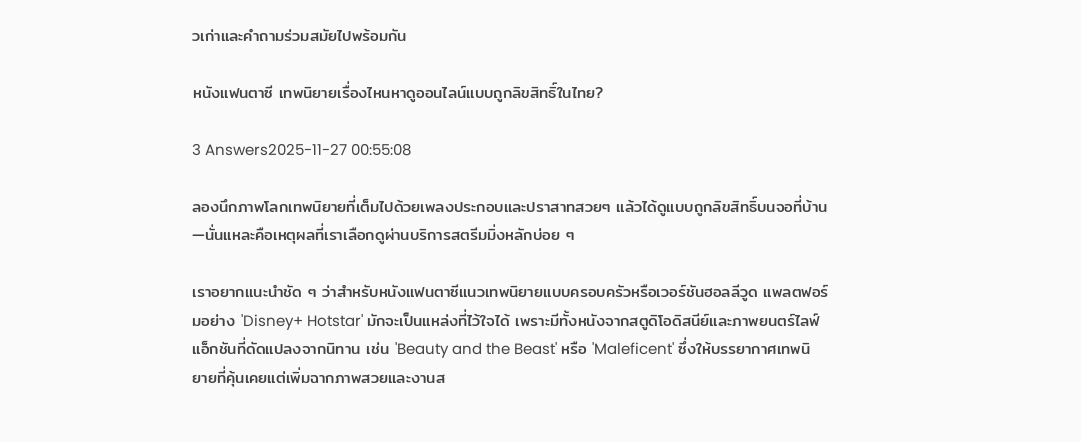วเก่าและคำถามร่วมสมัยไปพร้อมกัน

หนังแฟนตาซี เทพนิยายเรื่องไหนหาดูออนไลน์แบบถูกลิขสิทธิ์ในไทย?

3 Answers2025-11-27 00:55:08

ลองนึกภาพโลกเทพนิยายที่เต็มไปด้วยเพลงประกอบและปราสาทสวยๆ แล้วได้ดูแบบถูกลิขสิทธิ์บนจอที่บ้าน—นั่นแหละคือเหตุผลที่เราเลือกดูผ่านบริการสตรีมมิ่งหลักบ่อย ๆ

เราอยากแนะนำชัด ๆ ว่าสำหรับหนังแฟนตาซีแนวเทพนิยายแบบครอบครัวหรือเวอร์ชันฮอลลีวูด แพลตฟอร์มอย่าง 'Disney+ Hotstar' มักจะเป็นแหล่งที่ไว้ใจได้ เพราะมีทั้งหนังจากสตูดิโอดิสนีย์และภาพยนตร์ไลฟ์แอ็กชันที่ดัดแปลงจากนิทาน เช่น 'Beauty and the Beast' หรือ 'Maleficent' ซึ่งให้บรรยากาศเทพนิยายที่คุ้นเคยแต่เพิ่มฉากภาพสวยและงานส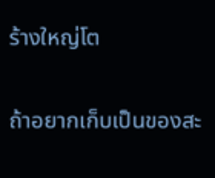ร้างใหญ่โต

ถ้าอยากเก็บเป็นของสะ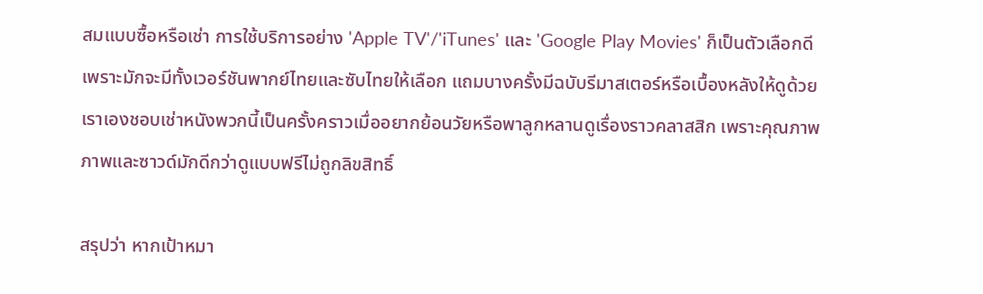สมแบบซื้อหรือเช่า การใช้บริการอย่าง 'Apple TV'/'iTunes' และ 'Google Play Movies' ก็เป็นตัวเลือกดี เพราะมักจะมีทั้งเวอร์ชันพากย์ไทยและซับไทยให้เลือก แถมบางครั้งมีฉบับรีมาสเตอร์หรือเบื้องหลังให้ดูด้วย เราเองชอบเช่าหนังพวกนี้เป็นครั้งคราวเมื่ออยากย้อนวัยหรือพาลูกหลานดูเรื่องราวคลาสสิก เพราะคุณภาพภาพและซาวด์มักดีกว่าดูแบบฟรีไม่ถูกลิขสิทธิ์

สรุปว่า หากเป้าหมา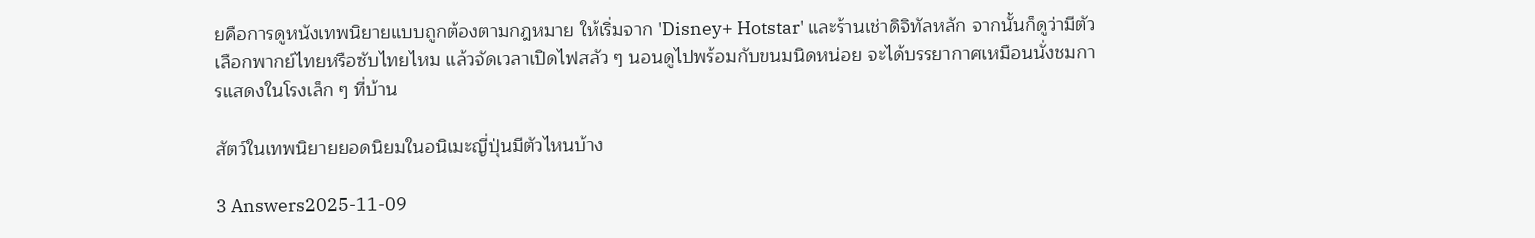ยคือการดูหนังเทพนิยายแบบถูกต้องตามกฎหมาย ให้เริ่มจาก 'Disney+ Hotstar' และร้านเช่าดิจิทัลหลัก จากนั้นก็ดูว่ามีตัวเลือกพากย์ไทยหรือซับไทยไหม แล้วจัดเวลาเปิดไฟสลัว ๆ นอนดูไปพร้อมกับขนมนิดหน่อย จะได้บรรยากาศเหมือนนั่งชมการแสดงในโรงเล็ก ๆ ที่บ้าน

สัตว์ในเทพนิยายยอดนิยมในอนิเมะญี่ปุ่นมีตัวไหนบ้าง

3 Answers2025-11-09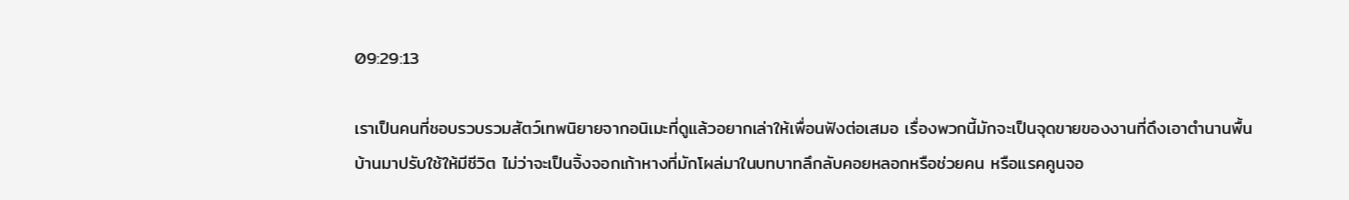09:29:13

เราเป็นคนที่ชอบรวบรวมสัตว์เทพนิยายจากอนิเมะที่ดูแล้วอยากเล่าให้เพื่อนฟังต่อเสมอ เรื่องพวกนี้มักจะเป็นจุดขายของงานที่ดึงเอาตำนานพื้นบ้านมาปรับใช้ให้มีชีวิต ไม่ว่าจะเป็นจิ้งจอกเก้าหางที่มักโผล่มาในบทบาทลึกลับคอยหลอกหรือช่วยคน หรือแรคคูนจอ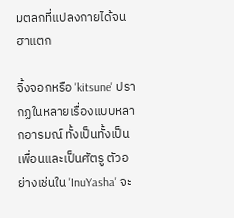มตลกที่แปลงกายได้จนฮาแตก

จิ้งจอกหรือ 'kitsune' ปรากฏในหลายเรื่องแบบหลากอารมณ์ ทั้งเป็นทั้งเป็นเพื่อนและเป็นศัตรู ตัวอย่างเช่นใน 'InuYasha' จะ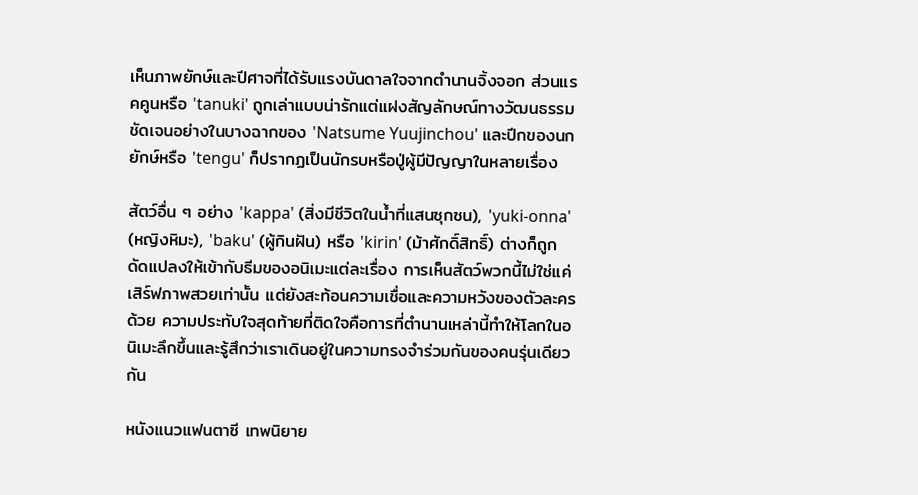เห็นภาพยักษ์และปีศาจที่ได้รับแรงบันดาลใจจากตำนานจิ้งจอก ส่วนแรคคูนหรือ 'tanuki' ถูกเล่าแบบน่ารักแต่แฝงสัญลักษณ์ทางวัฒนธรรมชัดเจนอย่างในบางฉากของ 'Natsume Yuujinchou' และปีกของนกยักษ์หรือ 'tengu' ก็ปรากฏเป็นนักรบหรือปู่ผู้มีปัญญาในหลายเรื่อง

สัตว์อื่น ๆ อย่าง 'kappa' (สิ่งมีชีวิตในน้ำที่แสนซุกซน), 'yuki-onna' (หญิงหิมะ), 'baku' (ผู้กินฝัน) หรือ 'kirin' (ม้าศักดิ์สิทธิ์) ต่างก็ถูกดัดแปลงให้เข้ากับธีมของอนิเมะแต่ละเรื่อง การเห็นสัตว์พวกนี้ไม่ใช่แค่เสิร์ฟภาพสวยเท่านั้น แต่ยังสะท้อนความเชื่อและความหวังของตัวละครด้วย ความประทับใจสุดท้ายที่ติดใจคือการที่ตำนานเหล่านี้ทำให้โลกในอนิเมะลึกขึ้นและรู้สึกว่าเราเดินอยู่ในความทรงจำร่วมกันของคนรุ่นเดียวกัน

หนังแนวแฟนตาซี เทพนิยาย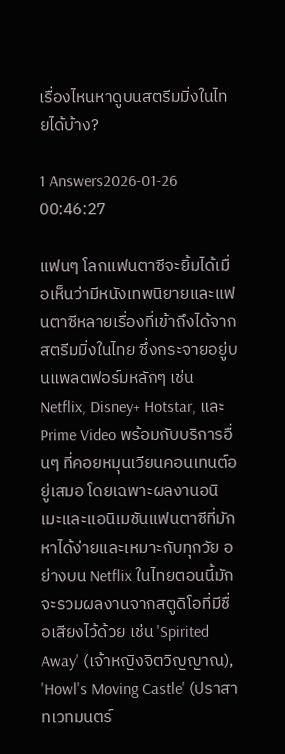เรื่องไหนหาดูบนสตรีมมิ่งในไทยได้บ้าง?

1 Answers2026-01-26 00:46:27

แฟนๆ โลกแฟนตาซีจะยิ้มได้เมื่อเห็นว่ามีหนังเทพนิยายและแฟนตาซีหลายเรื่องที่เข้าถึงได้จากสตรีมมิ่งในไทย ซึ่งกระจายอยู่บนแพลตฟอร์มหลักๆ เช่น Netflix, Disney+ Hotstar, และ Prime Video พร้อมกับบริการอื่นๆ ที่คอยหมุนเวียนคอนเทนต์อยู่เสมอ โดยเฉพาะผลงานอนิเมะและแอนิเมชันแฟนตาซีที่มักหาได้ง่ายและเหมาะกับทุกวัย อย่างบน Netflix ในไทยตอนนี้มักจะรวมผลงานจากสตูดิโอที่มีชื่อเสียงไว้ด้วย เช่น 'Spirited Away' (เจ้าหญิงจิตวิญญาณ), 'Howl's Moving Castle' (ปราสาทเวทมนตร์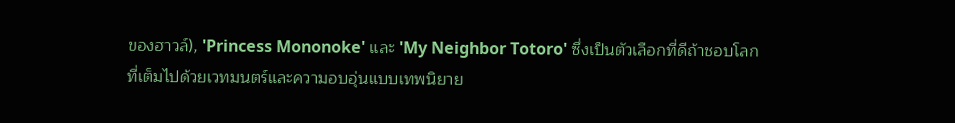ของฮาวล์), 'Princess Mononoke' และ 'My Neighbor Totoro' ซึ่งเป็นตัวเลือกที่ดีถ้าชอบโลกที่เต็มไปด้วยเวทมนตร์และความอบอุ่นแบบเทพนิยาย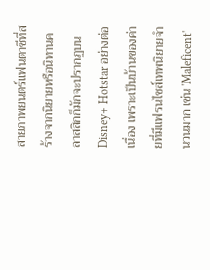สายภาพยนตร์แฟนตาซีที่สร้างจากนิยายหรือนิทานคลาสสิกก็มักจะปรากฏบน Disney+ Hotstar อย่างต่อเนื่อง เพราะเป็นบ้านของค่ายที่มีแฟรนไชส์เทพนิยายจำนวนมาก เช่น 'Maleficent'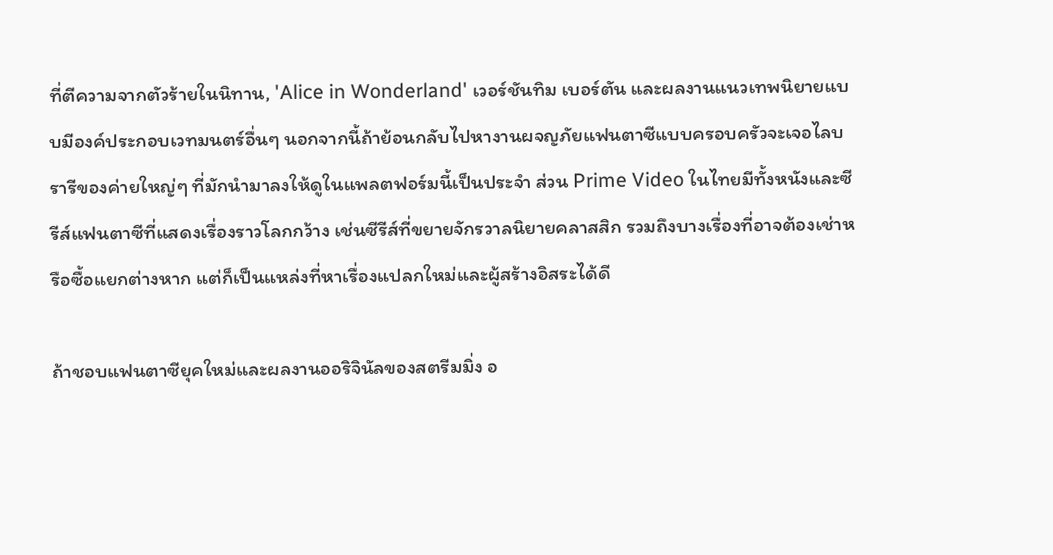ที่ตีความจากตัวร้ายในนิทาน, 'Alice in Wonderland' เวอร์ชันทิม เบอร์ตัน และผลงานแนวเทพนิยายแบบมีองค์ประกอบเวทมนตร์อื่นๆ นอกจากนี้ถ้าย้อนกลับไปหางานผจญภัยแฟนตาซีแบบครอบครัวจะเจอไลบรารีของค่ายใหญ่ๆ ที่มักนำมาลงให้ดูในแพลตฟอร์มนี้เป็นประจำ ส่วน Prime Video ในไทยมีทั้งหนังและซีรีส์แฟนตาซีที่แสดงเรื่องราวโลกกว้าง เช่นซีรีส์ที่ขยายจักรวาลนิยายคลาสสิก รวมถึงบางเรื่องที่อาจต้องเช่าหรือซื้อแยกต่างหาก แต่ก็เป็นแหล่งที่หาเรื่องแปลกใหม่และผู้สร้างอิสระได้ดี

ถ้าชอบแฟนตาซียุคใหม่และผลงานออริจินัลของสตรีมมิ่ง อ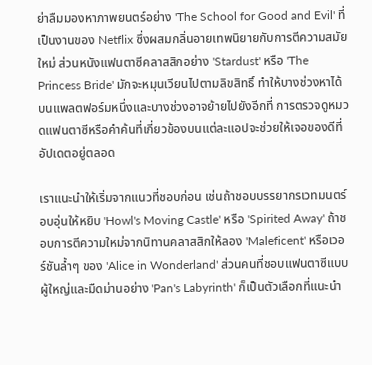ย่าลืมมองหาภาพยนตร์อย่าง 'The School for Good and Evil' ที่เป็นงานของ Netflix ซึ่งผสมกลิ่นอายเทพนิยายกับการตีความสมัยใหม่ ส่วนหนังแฟนตาซีคลาสสิกอย่าง 'Stardust' หรือ 'The Princess Bride' มักจะหมุนเวียนไปตามลิขสิทธิ์ ทำให้บางช่วงหาได้บนแพลตฟอร์มหนึ่งและบางช่วงอาจย้ายไปยังอีกที่ การตรวจดูหมวดแฟนตาซีหรือคำค้นที่เกี่ยวข้องบนแต่ละแอปจะช่วยให้เจอของดีที่อัปเดตอยู่ตลอด

เราแนะนำให้เริ่มจากแนวที่ชอบก่อน เช่นถ้าชอบบรรยากรเวทมนตร์อบอุ่นให้หยิบ 'Howl's Moving Castle' หรือ 'Spirited Away' ถ้าชอบการตีความใหม่จากนิทานคลาสสิกให้ลอง 'Maleficent' หรือเวอร์ชันล้ำๆ ของ 'Alice in Wonderland' ส่วนคนที่ชอบแฟนตาซีแบบผู้ใหญ่และมืดม่านอย่าง 'Pan's Labyrinth' ก็เป็นตัวเลือกที่แนะนำ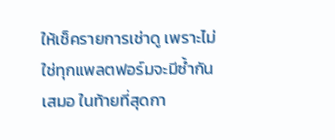ให้เช็ครายการเช่าดู เพราะไม่ใช่ทุกแพลตฟอร์มจะมีซ้ำกันเสมอ ในท้ายที่สุดกา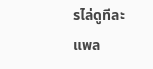รไล่ดูทีละแพล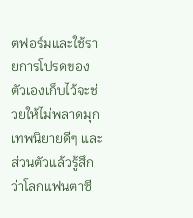ตฟอร์มและใช้รายการโปรดของตัวเองเก็บไว้จะช่วยให้ไม่พลาดมุกเทพนิยายดีๆ และส่วนตัวแล้วรู้สึกว่าโลกแฟนตาซี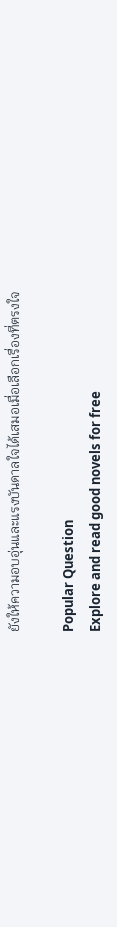ยังให้ความอบอุ่นและแรงบันดาลใจได้เสมอเมื่อเลือกเรื่องที่ตรงใจ

Popular Question
Explore and read good novels for free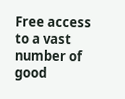Free access to a vast number of good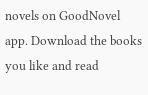novels on GoodNovel app. Download the books you like and read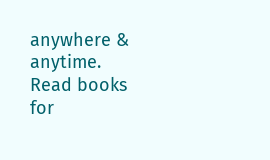anywhere & anytime.
Read books for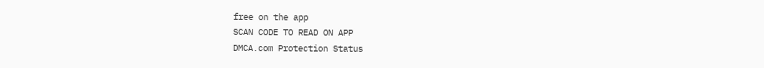free on the app
SCAN CODE TO READ ON APP
DMCA.com Protection Status